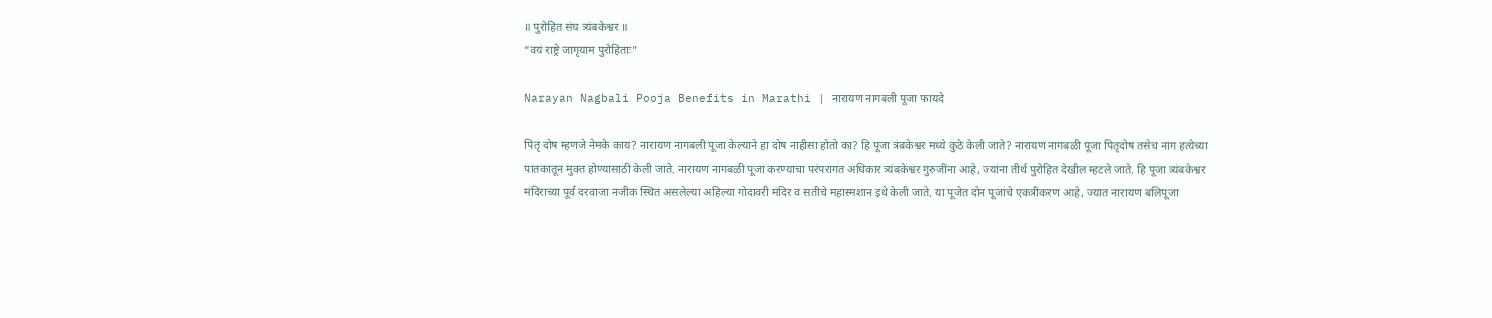॥ पुरोहित संघ त्र्यंबकेश्वर ॥
“वयं राष्ट्रे जागृयाम पुरोहिताः”

Narayan Nagbali Pooja Benefits in Marathi | नारायण नागबली पूजा फायदे

पितृ दोष म्हणजे नेमके काय? नारायण नागबली पूजा केल्याने हा दोष नाहीसा होतो का? हि पूजा त्रंबकेश्वर मध्ये कुठे केली जाते? नारायण नागबळी पूजा पितृदोष तसेच नाग हत्येच्या पातकातून मुक्त होण्यासाठी केली जाते. नारायण नागबळी पूजा करण्याचा परंपरागत अधिकार त्र्यंबकेश्वर गुरुजींना आहे, ज्यांना तीर्थ पुरोहित देखील म्हटले जाते. हि पूजा त्र्यंबकेश्वर मंदिराच्या पूर्व दरवाजा नजीक स्थित असलेल्या अहिल्या गोदावरी मंदिर व सतीचे महास्मशान इथे केली जाते. या पूजेत दोन पूजांचे एकत्रीकरण आहे, ज्यात नारायण बलिपूजा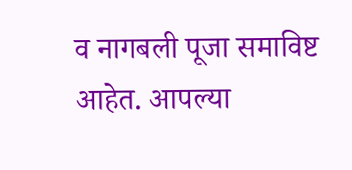व नागबली पूजा समाविष्ट आहेत. आपल्या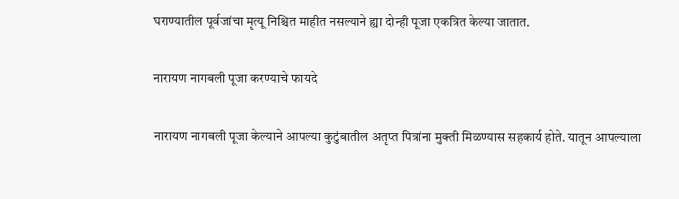घराण्यातील पूर्वजांचा मृत्यू निश्चित माहीत नसल्याने ह्या दोन्ही पूजा एकत्रित केल्या जातात.

नारायण नागबली पूजा करण्याचे फायदे

नारायण नागबली पूजा केल्याने आपल्या कुटुंबातील अतृप्त पित्रांना मुक्ती मिळण्यास सहकार्य होते. यातून आपल्याला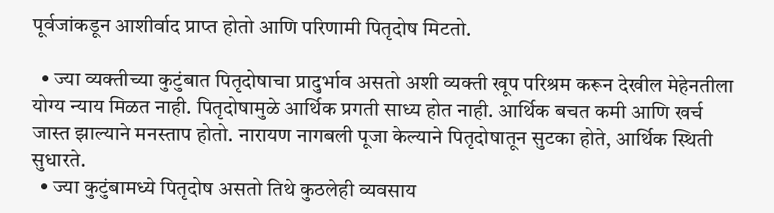पूर्वजांकडून आशीर्वाद प्राप्त होतो आणि परिणामी पितृदोष मिटतो.

  • ज्या व्यक्तीच्या कुटुंबात पितृदोषाचा प्रादुर्भाव असतो अशी व्यक्ती खूप परिश्रम करून देखील मेहेनतीला योग्य न्याय मिळत नाही. पितृदोषामुळे आर्थिक प्रगती साध्य होत नाही. आर्थिक बचत कमी आणि खर्च जास्त झाल्याने मनस्ताप होतो. नारायण नागबली पूजा केल्याने पितृदोषातून सुटका होते, आर्थिक स्थिती सुधारते.
  • ज्या कुटुंबामध्ये पितृदोष असतो तिथे कुठलेही व्यवसाय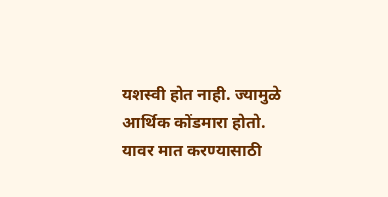यशस्वी होत नाही. ज्यामुळे आर्थिक कोंडमारा होतो. यावर मात करण्यासाठी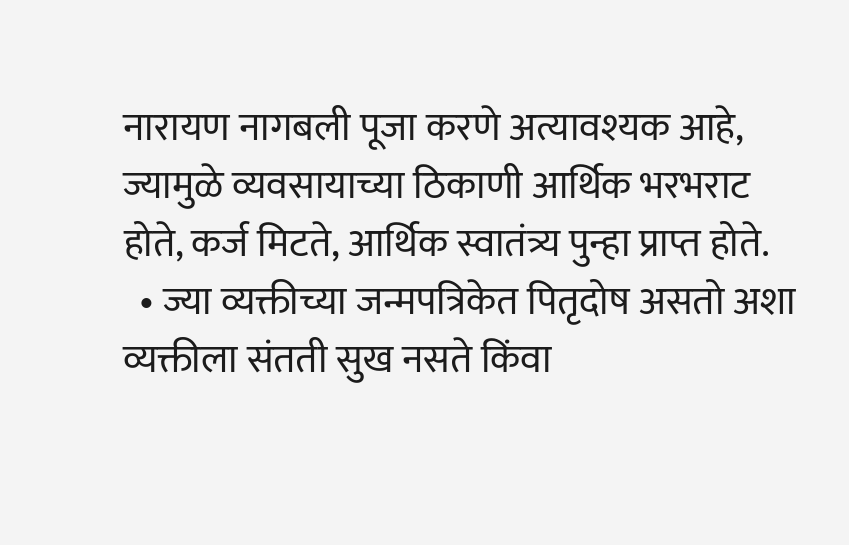नारायण नागबली पूजा करणे अत्यावश्यक आहे, ज्यामुळे व्यवसायाच्या ठिकाणी आर्थिक भरभराट होते, कर्ज मिटते, आर्थिक स्वातंत्र्य पुन्हा प्राप्त होते.
  • ज्या व्यक्तीच्या जन्मपत्रिकेत पितृदोष असतो अशा व्यक्तीला संतती सुख नसते किंवा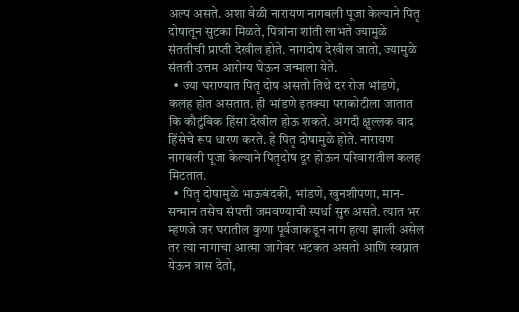अल्प असते. अशा वेळी नारायण नागबली पूजा केल्याने पितृ दोषातून सुटका मिळते, पित्रांना शांती लाभते ज्यामुळे संततीची प्राप्ती देखील होते. नागदोष देखील जातो, ज्यामुळे संतती उत्तम आरोग्य घेऊन जन्माला येते.
  • ज्या घराण्यात पितृ दोष असतो तिथे दर रोज भांडणे, कलह होत असतात. ही भांडणे इतक्या पराकोटीला जातात कि कौटुंबिक हिंसा देखील होऊ शकते. अगदी क्षुल्लक वाद हिंसेचे रूप धारण करते. हे पितृ दोषामुळे होते. नारायण नागबली पूजा केल्याने पितृदोष दूर होऊन परिवारातील कलह मिटतात.
  • पितृ दोषामुळे भाऊबंदकी, भांडणे, खुनशीपणा, मान-सन्मान तसेच संपत्ती जमवण्याची स्पर्धा सुरु असते. त्यात भर म्हणजे जर घरातील कुणा पूर्वजाकडून नाग हत्या झाली असेल तर त्या नागाचा आत्मा जागेवर भटकत असतो आणि स्वप्नात येऊन त्रास देतो,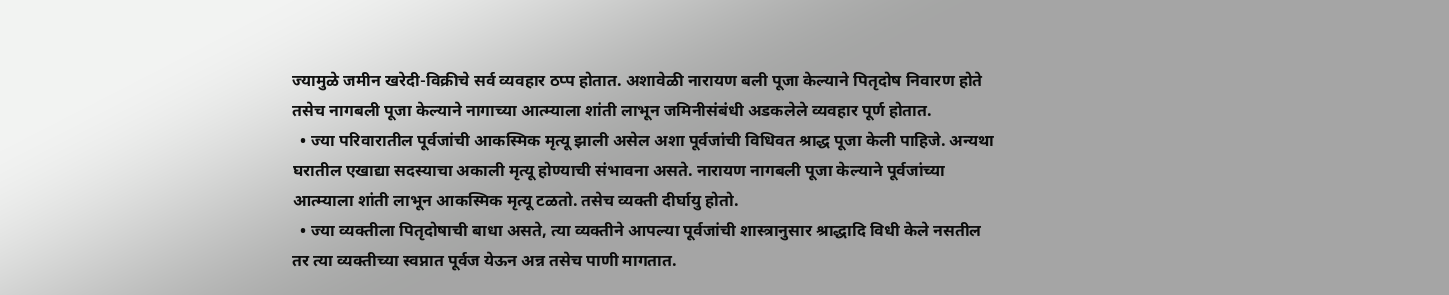ज्यामुळे जमीन खरेदी-विक्रीचे सर्व व्यवहार ठप्प होतात. अशावेळी नारायण बली पूजा केल्याने पितृदोष निवारण होते तसेच नागबली पूजा केल्याने नागाच्या आत्म्याला शांती लाभून जमिनीसंबंधी अडकलेले व्यवहार पूर्ण होतात.
  • ज्या परिवारातील पूर्वजांची आकस्मिक मृत्यू झाली असेल अशा पूर्वजांची विधिवत श्राद्ध पूजा केली पाहिजे. अन्यथा घरातील एखाद्या सदस्याचा अकाली मृत्यू होण्याची संभावना असते. नारायण नागबली पूजा केल्याने पूर्वजांच्या आत्म्याला शांती लाभून आकस्मिक मृत्यू टळतो. तसेच व्यक्ती दीर्घायु होतो.
  • ज्या व्यक्तीला पितृदोषाची बाधा असते, त्या व्यक्तीने आपल्या पूर्वजांची शास्त्रानुसार श्राद्धादि विधी केले नसतील तर त्या व्यक्तीच्या स्वप्नात पूर्वज येऊन अन्न तसेच पाणी मागतात.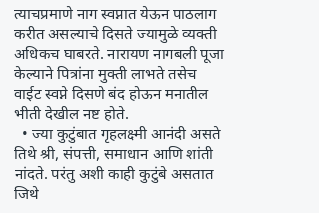त्याचप्रमाणे नाग स्वप्नात येऊन पाठलाग करीत असल्याचे दिसते ज्यामुळे व्यक्ती अधिकच घाबरते. नारायण नागबली पूजा केल्याने पित्रांना मुक्ती लाभते तसेच वाईट स्वप्ने दिसणे बंद होऊन मनातील भीती देखील नष्ट होते.
  • ज्या कुटुंबात गृहलक्ष्मी आनंदी असते तिथे श्री, संपत्ती, समाधान आणि शांती नांदते. परंतु अशी काही कुटुंबे असतात जिथे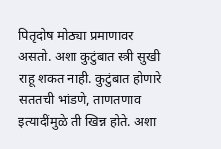पितृदोष मोठ्या प्रमाणावर असतो. अशा कुटुंबात स्त्री सुखी राहू शकत नाही. कुटुंबात होणारे सततची भांडणे, ताणतणाव इत्यादींमुळे ती खिन्न होते. अशा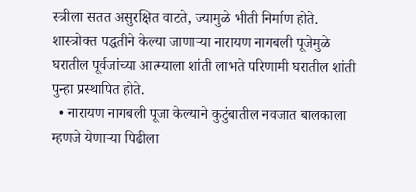स्त्रीला सतत असुरक्षित वाटते, ज्यामुळे भीती निर्माण होते. शास्त्रोक्त पद्धतीने केल्या जाणाऱ्या नारायण नागबली पूजेमुळे घरातील पूर्वजांच्या आत्म्याला शांती लाभते परिणामी घरातील शांती पुन्हा प्रस्थापित होते.
  • नारायण नागबली पूजा केल्याने कुटुंबातील नवजात बालकाला म्हणजे येणाऱ्या पिढीला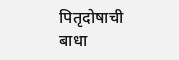पितृदोषाची बाधा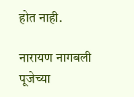होत नाही.

नारायण नागबली पूजेच्या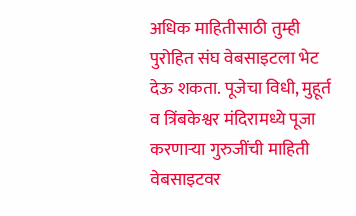अधिक माहितीसाठी तुम्ही पुरोहित संघ वेबसाइटला भेट देऊ शकता. पूजेचा विधी, मुहूर्त व त्रिंबकेश्वर मंदिरामध्ये पूजा करणाऱ्या गुरुजींची माहिती वेबसाइटवर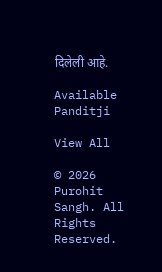दिलेली आहे.

Available Panditji

View All

© 2026 Purohit Sangh. All Rights Reserved.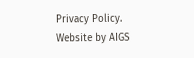Privacy Policy. Website by AIGS